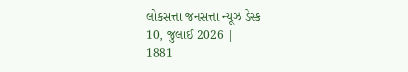લોકસત્તા જનસત્તા ન્યૂઝ ડેસ્ક
10, જુલાઈ 2026 |
1881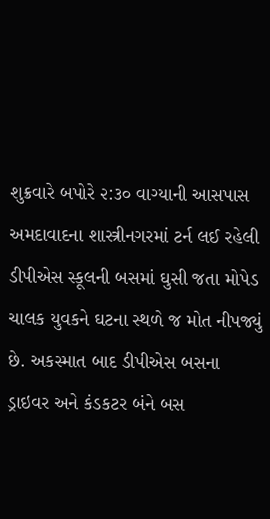શુક્રવારે બપોરે ૨:૩૦ વાગ્યાની આસપાસ અમદાવાદના શાસ્ત્રીનગરમાં ટર્ન લઈ રહેલી ડીપીએસ સ્કૂલની બસમાં ઘુસી જતા મોપેડ ચાલક યુવકને ઘટના સ્થળે જ મોત નીપજ્યું છે. અકસ્માત બાદ ડીપીએસ બસના ડ્રાઇવર અને કંડકટર બંને બસ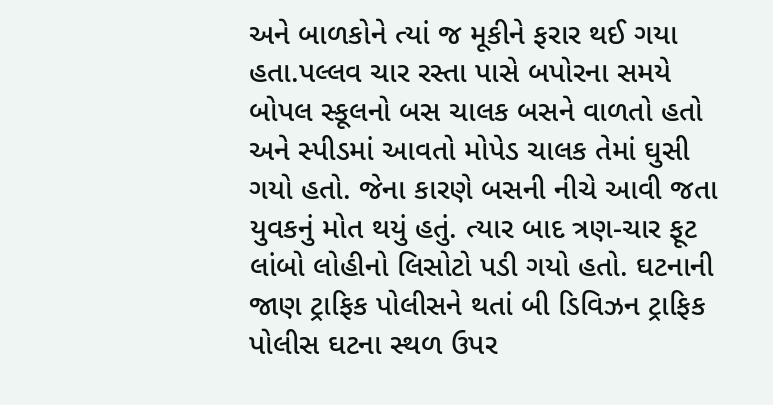અને બાળકોને ત્યાં જ મૂકીને ફરાર થઈ ગયા હતા.પલ્લવ ચાર રસ્તા પાસે બપોરના સમયે બોપલ સ્કૂલનો બસ ચાલક બસને વાળતો હતો અને સ્પીડમાં આવતો મોપેડ ચાલક તેમાં ઘુસી ગયો હતો. જેના કારણે બસની નીચે આવી જતા યુવકનું મોત થયું હતું. ત્યાર બાદ ત્રણ-ચાર ફૂટ લાંબો લોહીનો લિસોટો પડી ગયો હતો. ઘટનાની જાણ ટ્રાફિક પોલીસને થતાં બી ડિવિઝન ટ્રાફિક પોલીસ ઘટના સ્થળ ઉપર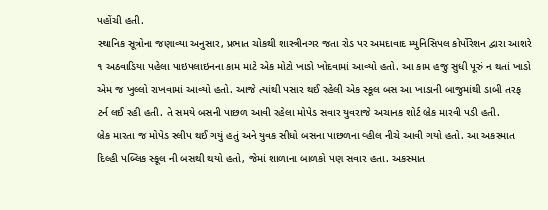પહોંચી હતી.
સ્થાનિક સૂત્રોના જણાવ્યા અનુસાર, પ્રભાત ચોકથી શાસ્ત્રીનગર જતા રોડ પર અમદાવાદ મ્યુનિસિપલ કોર્પોરેશન દ્વારા આશરે ૧ અઠવાડિયા પહેલા પાઇપલાઇનના કામ માટે એક મોટો ખાડો ખોદવામાં આવ્યો હતો. આ કામ હજુ સુધી પૂરું ન થતાં ખાડો એમ જ ખુલ્લો રાખવામાં આવ્યો હતો. આજે ત્યાંથી પસાર થઈ રહેલી એક સ્કૂલ બસ આ ખાડાની બાજુમાંથી ડાબી તરફ ટર્ન લઈ રહી હતી. તે સમયે બસની પાછળ આવી રહેલા મોપેડ સવાર યુવરાજે અચાનક શોર્ટ બ્રેક મારવી પડી હતી.
બ્રેક મારતા જ મોપેડ સ્લીપ થઈ ગયું હતું અને યુવક સીધો બસના પાછળના વ્હીલ નીચે આવી ગયો હતો. આ અકસ્માત દિલ્હી પબ્લિક સ્કૂલ ની બસથી થયો હતો, જેમાં શાળાના બાળકો પણ સવાર હતા. અકસ્માત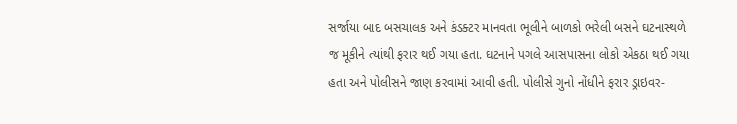સર્જાયા બાદ બસચાલક અને કંડક્ટર માનવતા ભૂલીને બાળકો ભરેલી બસને ઘટનાસ્થળે જ મૂકીને ત્યાંથી ફરાર થઈ ગયા હતા. ઘટનાને પગલે આસપાસના લોકો એકઠા થઈ ગયા હતા અને પોલીસને જાણ કરવામાં આવી હતી. પોલીસે ગુનો નોંધીને ફરાર ડ્રાઇવર-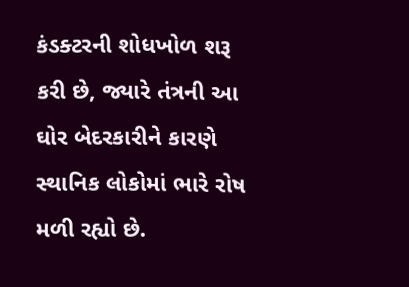કંડક્ટરની શોધખોળ શરૂ કરી છે, જ્યારે તંત્રની આ ઘોર બેદરકારીને કારણે સ્થાનિક લોકોમાં ભારે રોષ મળી રહ્યો છે.